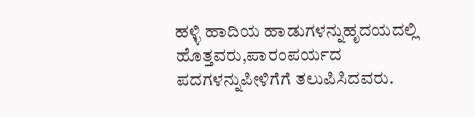ಹಳ್ಳಿ ಹಾದಿಯ ಹಾಡುಗಳನ್ನುಹೃದಯದಲ್ಲಿ ಹೊತ್ತವರು,ಪಾರಂಪರ್ಯದ ಪದಗಳನ್ನುಪೀಳಿಗೆಗೆ ತಲುಪಿಸಿದವರು.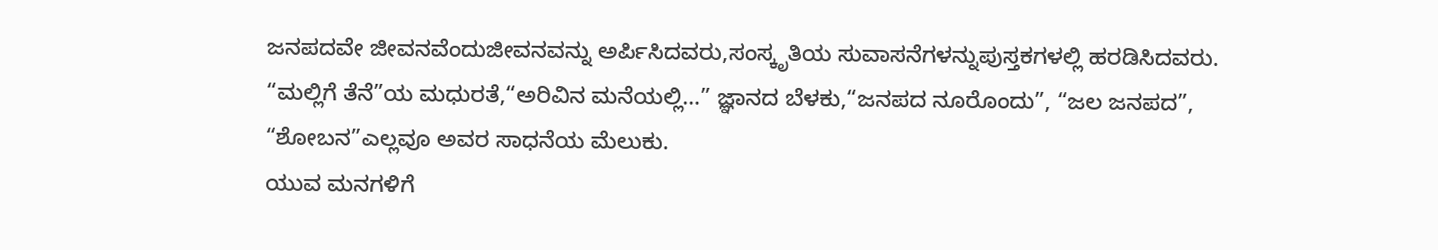ಜನಪದವೇ ಜೀವನವೆಂದುಜೀವನವನ್ನು ಅರ್ಪಿಸಿದವರು,ಸಂಸ್ಕೃತಿಯ ಸುವಾಸನೆಗಳನ್ನುಪುಸ್ತಕಗಳಲ್ಲಿ ಹರಡಿಸಿದವರು.
“ಮಲ್ಲಿಗೆ ತೆನೆ”ಯ ಮಧುರತೆ,“ಅರಿವಿನ ಮನೆಯಲ್ಲಿ…” ಜ್ಞಾನದ ಬೆಳಕು,“ಜನಪದ ನೂರೊಂದು”, “ಜಲ ಜನಪದ”, “ಶೋಬನ”ಎಲ್ಲವೂ ಅವರ ಸಾಧನೆಯ ಮೆಲುಕು.
ಯುವ ಮನಗಳಿಗೆ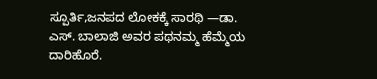ಸ್ಪೂರ್ತಿ,ಜನಪದ ಲೋಕಕ್ಕೆ ಸಾರಥಿ —ಡಾ. ಎಸ್. ಬಾಲಾಜಿ ಅವರ ಪಥನಮ್ಮ ಹೆಮ್ಮೆಯ ದಾರಿಹೊರೆ.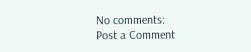No comments:
Post a Comment